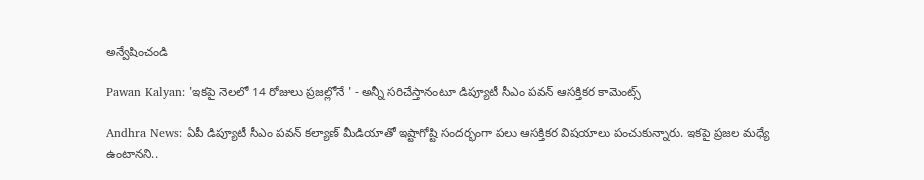అన్వేషించండి

Pawan Kalyan: 'ఇకపై నెలలో 14 రోజులు ప్రజల్లోనే ' - అన్నీ సరిచేస్తానంటూ డిప్యూటీ సీఎం పవన్ ఆసక్తికర కామెంట్స్

Andhra News: ఏపీ డిప్యూటీ సీఎం పవన్ కల్యాణ్ మీడియాతో ఇష్టాగోష్టి సందర్భంగా పలు ఆసక్తికర విషయాలు పంచుకున్నారు. ఇకపై ప్రజల మధ్యే ఉంటానని..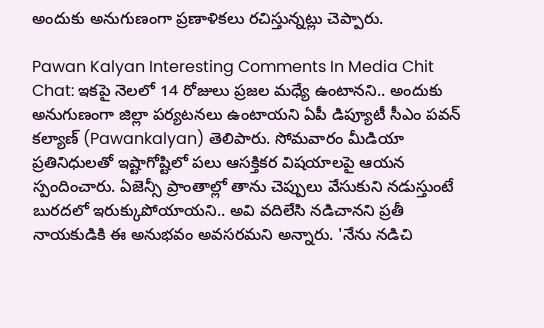అందుకు అనుగుణంగా ప్రణాళికలు రచిస్తున్నట్లు చెప్పారు.

Pawan Kalyan Interesting Comments In Media Chit Chat: ఇకపై నెలలో 14 రోజులు ప్రజల మధ్యే ఉంటానని.. అందుకు అనుగుణంగా జిల్లా పర్యటనలు ఉంటాయని ఏపీ డిప్యూటీ సీఎం పవన్ కల్యాణ్ (Pawankalyan) తెలిపారు. సోమవారం మీడియా ప్రతినిధులతో ఇష్టాగోష్టిలో పలు ఆసక్తికర విషయాలపై ఆయన స్పందించారు. ఏజెన్సీ ప్రాంతాల్లో తాను చెప్పులు వేసుకుని నడుస్తుంటే బురదలో ఇరుక్కుపోయాయని.. అవి వదిలేసి నడిచానని ప్రతీ నాయకుడికి ఈ అనుభవం అవసరమని అన్నారు. 'నేను నడిచి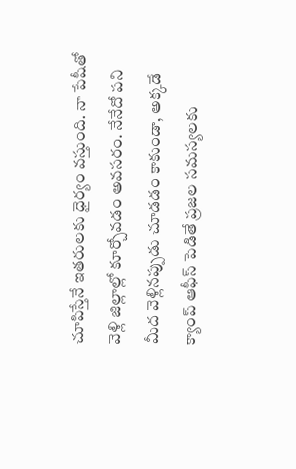చూపిస్తేనే ఇతరులకు ధైర్యం వస్తుంది. నా పేషీతో వెళ్లి జిల్లాల్లో కూర్చోవడం అవసరం. నేనేదో పని మీద వెళ్లినప్పుడు చూడడం కాకుండా, అక్కడే క్యాంప్ ఆఫీస్ పెడితే ప్రజల సమస్యలకు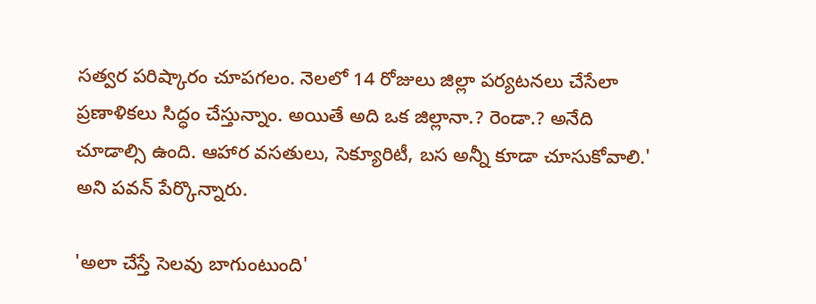సత్వర పరిష్కారం చూపగలం. నెలలో 14 రోజులు జిల్లా పర్యటనలు చేసేలా ప్రణాళికలు సిద్ధం చేస్తున్నాం. అయితే అది ఒక జిల్లానా.? రెండా.? అనేది చూడాల్సి ఉంది. ఆహార వసతులు, సెక్యూరిటీ, బస అన్నీ కూడా చూసుకోవాలి.' అని పవన్ పేర్కొన్నారు.

'అలా చేస్తే సెలవు బాగుంటుంది'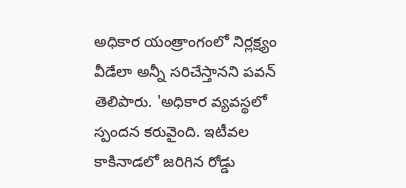అధికార యంత్రాంగంలో నిర్లక్ష్యం వీడేలా అన్నీ సరిచేస్తానని పవన్ తెలిపారు. 'అధికార వ్యవస్థలో స్పందన కరువైంది. ఇటీవల కాకినాడలో జరిగిన రోడ్డు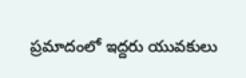ప్రమాదంలో ఇద్దరు యువకులు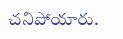చనిపోయారు.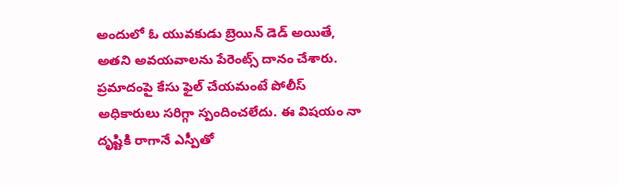అందులో ఓ యువకుడు బ్రెయిన్ డెడ్ అయితే, అతని అవయవాలను పేరెంట్స్ దానం చేశారు. ప్రమాదంపై కేసు ఫైల్ చేయమంటే పోలీస్ అధికారులు సరిగ్గా స్పందించలేదు. ఈ విషయం నా దృష్టికి రాగానే ఎస్పీతో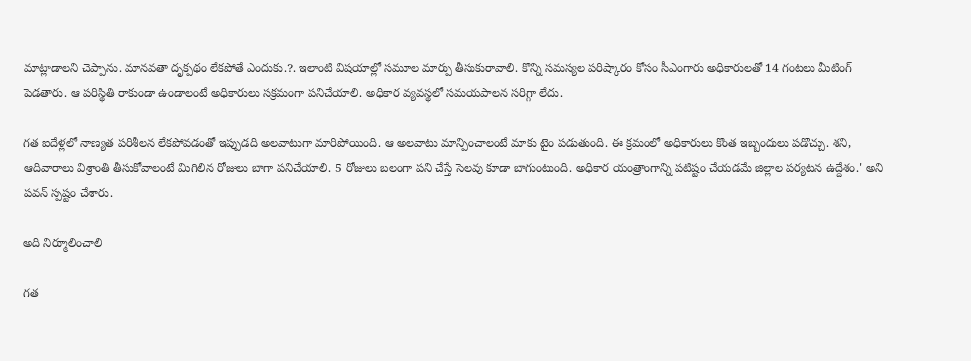మాట్లాడాలని చెప్పాను. మానవతా దృక్పథం లేకపోతే ఎందుకు.?. ఇలాంటి విషయాల్లో సమూల మార్పు తీసుకురావాలి. కొన్ని సమస్యల పరిష్కారం కోసం సీఎంగారు అధికారులతో 14 గంటలు మీటింగ్ పెడతారు. ఆ పరిస్థితి రాకుండా ఉండాలంటే అధికారులు సక్రమంగా పనిచేయాలి. అధికార వ్యవస్థలో సమయపాలన సరిగ్గా లేదు.

గత ఐదేళ్లలో నాణ్యత పరిశీలన లేకపోవడంతో ఇప్పుడది అలవాటుగా మారిపోయింది. ఆ అలవాటు మాన్పించాలంటే మాకు టైం పడుతుంది. ఈ క్రమంలో అధికారులు కొంత ఇబ్బందులు పడొచ్చు. శని, ఆదివారాలు విశ్రాంతి తీసుకోవాలంటే మిగిలిన రోజులు బాగా పనిచేయాలి. 5 రోజులు బలంగా పని చేస్తే సెలవు కూడా బాగుంటుంది. అధికార యంత్రాంగాన్ని పటిష్టం చేయడమే జిల్లాల పర్యటన ఉద్దేశం.' అని పవన్ స్పష్టం చేశారు.

అది నిర్మూలించాలి

గత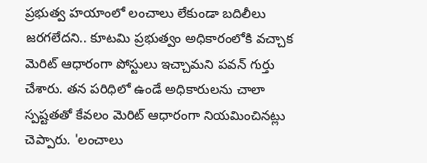ప్రభుత్వ హయాంలో లంచాలు లేకుండా బదిలీలు జరగలేదని.. కూటమి ప్రభుత్వం అధికారంలోకి వచ్చాక మెరిట్ ఆధారంగా పోస్టులు ఇచ్చామని పవన్ గుర్తు చేశారు. తన పరిధిలో ఉండే అధికారులను చాలా స్పష్టతతో కేవలం మెరిట్ ఆధారంగా నియమించినట్లు చెప్పారు. 'లంచాలు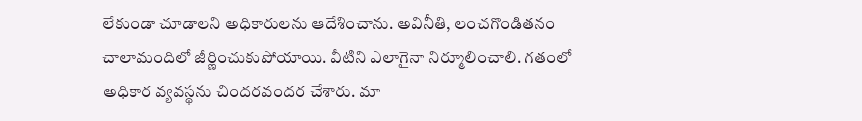లేకుండా చూడాలని అధికారులను ఆదేశించాను. అవినీతి, లంచగొండితనం చాలామందిలో జీర్ణించుకుపోయాయి. వీటిని ఎలాగైనా నిర్మూలించాలి. గతంలో అధికార వ్యవస్థను చిందరవందర చేశారు. మా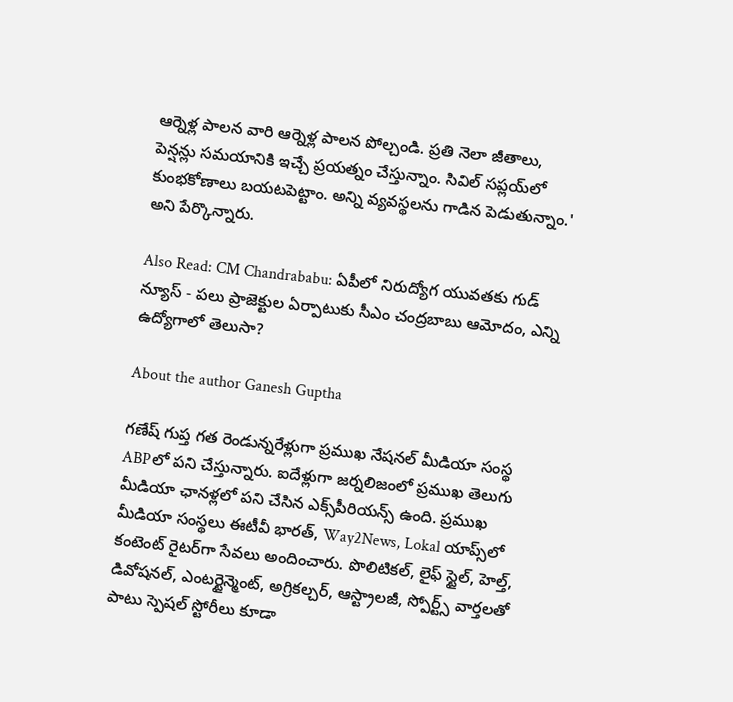ఆర్నెళ్ల పాలన వారి ఆర్నెళ్ల పాలన పోల్చండి. ప్రతి నెలా జీతాలు, పెన్షన్లు సమయానికి ఇచ్చే ప్రయత్నం చేస్తున్నాం. సివిల్ సప్లయ్‌లో కుంభకోణాలు బయటపెట్టాం. అన్ని వ్యవస్థలను గాడిన పెడుతున్నాం.' అని పేర్కొన్నారు.

Also Read: CM Chandrababu: ఏపీలో నిరుద్యోగ యువతకు గుడ్ న్యూస్ - పలు ప్రాజెక్టుల ఏర్పాటుకు సీఎం చంద్రబాబు ఆమోదం, ఎన్ని ఉద్యోగాలో తెలుసా?

About the author Ganesh Guptha

గణేష్ గుప్త గత రెండున్నరేళ్లుగా ప్రముఖ నేషనల్ మీడియా సంస్థ ABPలో పని చేస్తున్నారు. ఐదేళ్లుగా జర్నలిజంలో ప్రముఖ తెలుగు మీడియా ఛానళ్లలో పని చేసిన ఎక్స్‌పీరియన్స్ ఉంది. ప్రముఖ మీడియా సంస్థలు ఈటీవీ భారత్, Way2News, Lokal యాప్స్‌లో కంటెంట్ రైటర్‌గా సేవలు అందించారు. పొలిటికల్, లైఫ్ స్టైల్, హెల్త్, డివోషనల్, ఎంటర్టైన్మెంట్, అగ్రికల్చర్, ఆస్ట్రాలజీ, స్పోర్ట్స్ వార్తలతో పాటు స్పెషల్ స్టోరీలు కూడా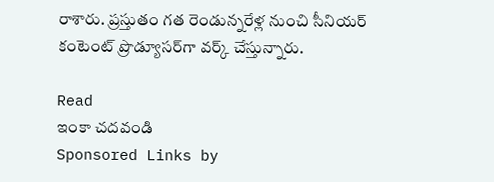రాశారు. ప్రస్తుతం గత రెండున్నరేళ్ల నుంచి సీనియర్ కంటెంట్ ప్రొడ్యూసర్‌గా వర్క్ చేస్తున్నారు.

Read
ఇంకా చదవండి
Sponsored Links by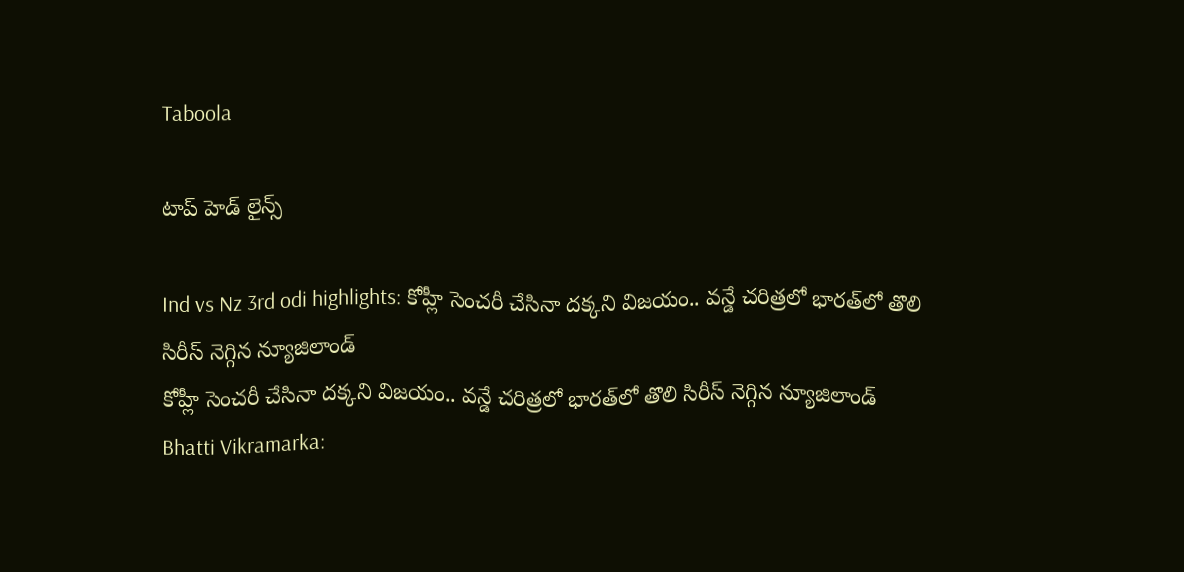Taboola

టాప్ హెడ్ లైన్స్

Ind vs Nz 3rd odi highlights: కోహ్లీ సెంచరీ చేసినా దక్కని విజయం.. వన్డే చరిత్రలో భారత్‌లో తొలి సిరీస్ నెగ్గిన న్యూజిలాండ్
కోహ్లీ సెంచరీ చేసినా దక్కని విజయం.. వన్డే చరిత్రలో భారత్‌లో తొలి సిరీస్ నెగ్గిన న్యూజిలాండ్
Bhatti Vikramarka: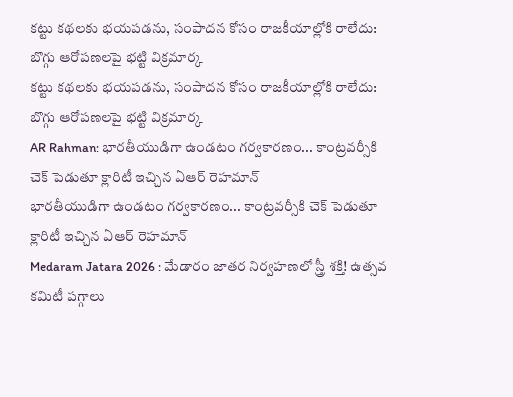కట్టు కథలకు భయపడను, సంపాదన కోసం రాజకీయాల్లోకి రాలేదు: బొగ్గు ఆరోపణలపై భట్టి విక్రమార్క
కట్టు కథలకు భయపడను, సంపాదన కోసం రాజకీయాల్లోకి రాలేదు: బొగ్గు ఆరోపణలపై భట్టి విక్రమార్క
AR Rahman: భారతీయుడిగా ఉండటం గర్వకారణం... కాంట్రవర్సీకి చెక్ పెడుతూ క్లారిటీ ఇచ్చిన ఏఆర్ రెహమాన్
భారతీయుడిగా ఉండటం గర్వకారణం... కాంట్రవర్సీకి చెక్ పెడుతూ క్లారిటీ ఇచ్చిన ఏఆర్ రెహమాన్
Medaram Jatara 2026 : మేడారం జాతర నిర్వహణలో స్త్రీ శక్తి! ఉత్సవ కమిటీ పగ్గాలు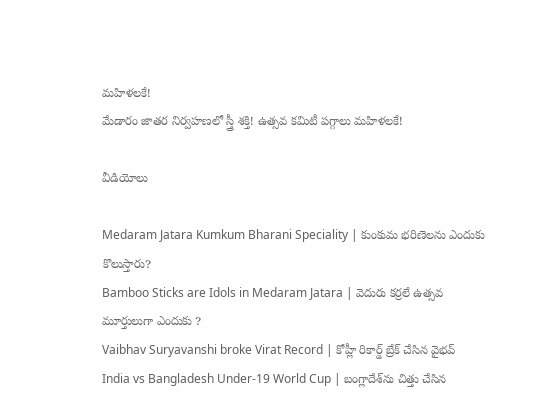మహిళలకే!
మేడారం జాతర నిర్వహణలో స్త్రీ శక్తి! ఉత్సవ కమిటీ పగ్గాలు మహిళలకే!

వీడియోలు

Medaram Jatara Kumkum Bharani Speciality | కుంకుమ భరిణెలను ఎందుకు కొలుస్తారు?
Bamboo Sticks are Idols in Medaram Jatara | వెదురు కర్రలే ఉత్సవ మూర్తులుగా ఎందుకు ?
Vaibhav Suryavanshi broke Virat Record | కోహ్లీ రికార్డ్ బ్రేక్ చేసిన వైభవ్
India vs Bangladesh Under-19 World Cup | బంగ్లాదేశ్‌ను చిత్తు చేసిన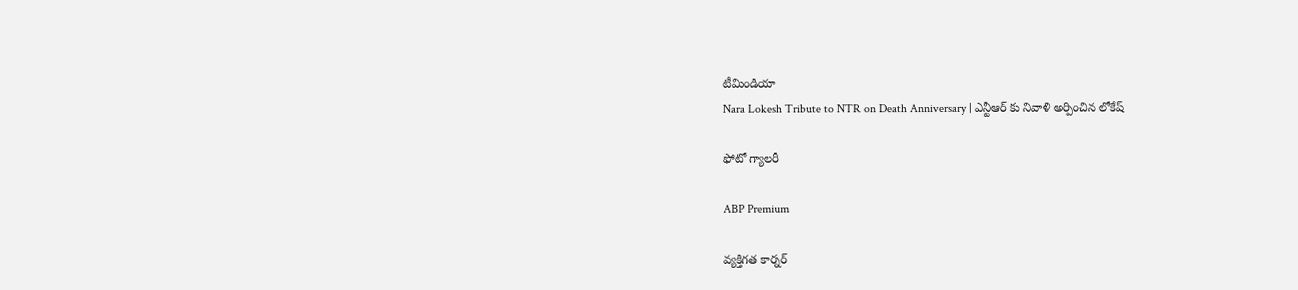టీమిండియా
Nara Lokesh Tribute to NTR on Death Anniversary | ఎన్టీఆర్ కు నివాళి అర్పించిన లోకేష్

ఫోటో గ్యాలరీ

ABP Premium

వ్యక్తిగత కార్నర్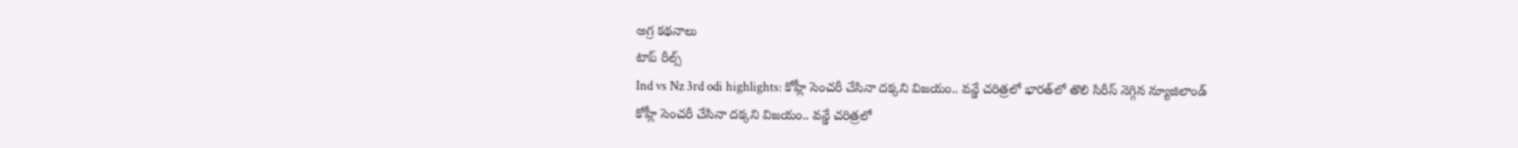అగ్ర కథనాలు
టాప్ రీల్స్
Ind vs Nz 3rd odi highlights: కోహ్లీ సెంచరీ చేసినా దక్కని విజయం.. వన్డే చరిత్రలో భారత్‌లో తొలి సిరీస్ నెగ్గిన న్యూజిలాండ్
కోహ్లీ సెంచరీ చేసినా దక్కని విజయం.. వన్డే చరిత్రలో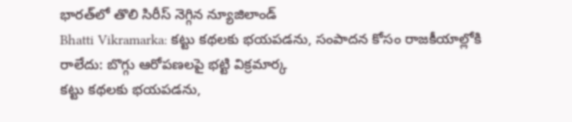భారత్‌లో తొలి సిరీస్ నెగ్గిన న్యూజిలాండ్
Bhatti Vikramarka: కట్టు కథలకు భయపడను, సంపాదన కోసం రాజకీయాల్లోకి రాలేదు: బొగ్గు ఆరోపణలపై భట్టి విక్రమార్క
కట్టు కథలకు భయపడను,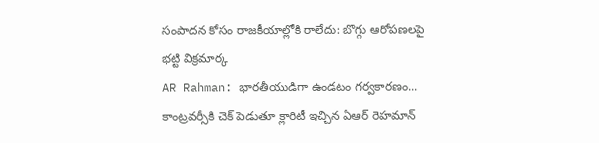సంపాదన కోసం రాజకీయాల్లోకి రాలేదు: బొగ్గు ఆరోపణలపై భట్టి విక్రమార్క
AR Rahman: భారతీయుడిగా ఉండటం గర్వకారణం... కాంట్రవర్సీకి చెక్ పెడుతూ క్లారిటీ ఇచ్చిన ఏఆర్ రెహమాన్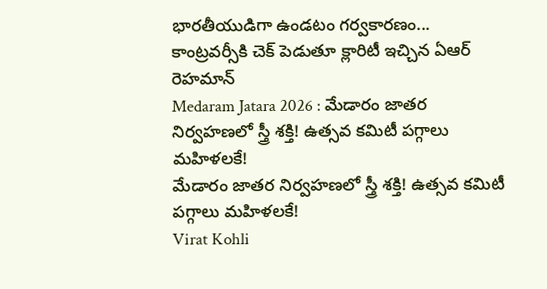భారతీయుడిగా ఉండటం గర్వకారణం... కాంట్రవర్సీకి చెక్ పెడుతూ క్లారిటీ ఇచ్చిన ఏఆర్ రెహమాన్
Medaram Jatara 2026 : మేడారం జాతర నిర్వహణలో స్త్రీ శక్తి! ఉత్సవ కమిటీ పగ్గాలు మహిళలకే!
మేడారం జాతర నిర్వహణలో స్త్రీ శక్తి! ఉత్సవ కమిటీ పగ్గాలు మహిళలకే!
Virat Kohli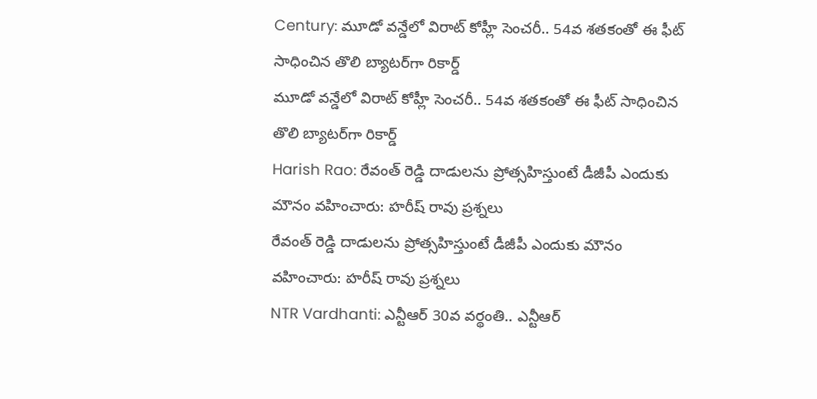Century: మూడో వన్డేలో విరాట్ కోహ్లీ సెంచరీ.. 54వ శతకంతో ఈ ఫీట్ సాధించిన తొలి బ్యాటర్‌గా రికార్డ్
మూడో వన్డేలో విరాట్ కోహ్లీ సెంచరీ.. 54వ శతకంతో ఈ ఫీట్ సాధించిన తొలి బ్యాటర్‌గా రికార్డ్
Harish Rao: రేవంత్ రెడ్డి దాడులను ప్రోత్సహిస్తుంటే డీజీపీ ఎందుకు మౌనం వహించారు: హరీష్ రావు ప్రశ్నలు
రేవంత్ రెడ్డి దాడులను ప్రోత్సహిస్తుంటే డీజీపీ ఎందుకు మౌనం వహించారు: హరీష్ రావు ప్రశ్నలు
NTR Vardhanti: ఎన్టీఆర్ 30వ వర్థంతి.. ఎన్టీఆర్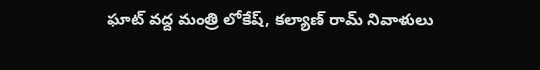ఘాట్ వద్ద మంత్రి లోకేష్, కల్యాణ్ రామ్ నివాళులు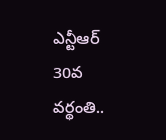ఎన్టీఆర్ 30వ వర్థంతి..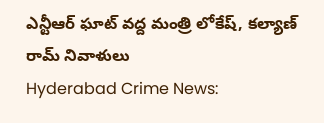ఎన్టీఆర్ ఘాట్ వద్ద మంత్రి లోకేష్, కల్యాణ్ రామ్ నివాళులు
Hyderabad Crime News: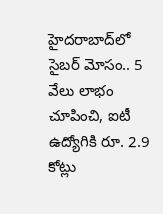హైదరాబాద్‌లో సైబర్ మోసం.. 5 వేలు లాభం చూపించి, ఐటీ ఉద్యోగికి రూ. 2.9 కోట్లు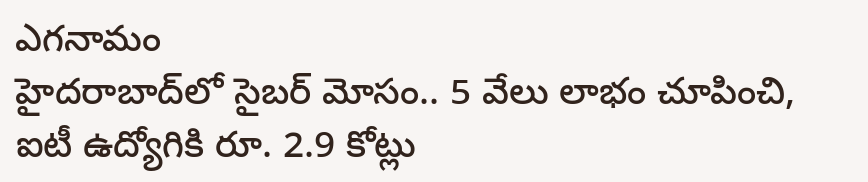ఎగనామం
హైదరాబాద్‌లో సైబర్ మోసం.. 5 వేలు లాభం చూపించి, ఐటీ ఉద్యోగికి రూ. 2.9 కోట్లు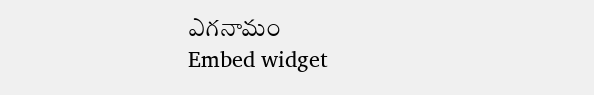ఎగనామం
Embed widget